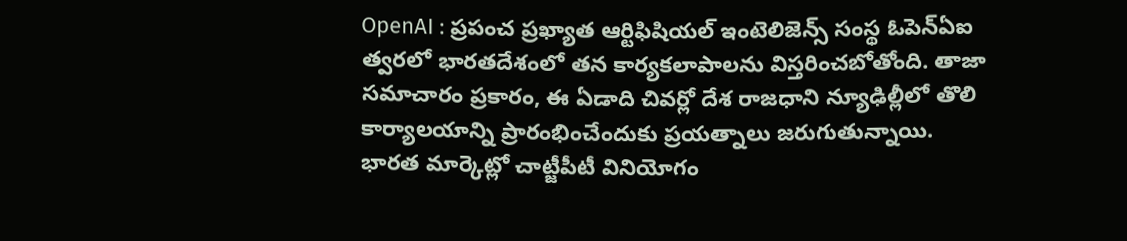OpenAI : ప్రపంచ ప్రఖ్యాత ఆర్టిఫిషియల్ ఇంటెలిజెన్స్ సంస్థ ఓపెన్ఏఐ త్వరలో భారతదేశంలో తన కార్యకలాపాలను విస్తరించబోతోంది. తాజా సమాచారం ప్రకారం, ఈ ఏడాది చివర్లో దేశ రాజధాని న్యూఢిల్లీలో తొలి కార్యాలయాన్ని ప్రారంభించేందుకు ప్రయత్నాలు జరుగుతున్నాయి.
భారత మార్కెట్లో చాట్జీపీటీ వినియోగం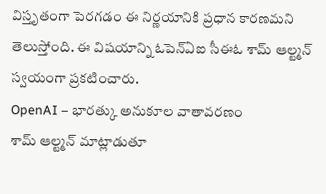విస్తృతంగా పెరగడం ఈ నిర్ణయానికి ప్రధాన కారణమని తెలుస్తోంది. ఈ విషయాన్ని ఓపెన్ఏఐ సీఈఓ శామ్ ఆల్ట్మన్ స్వయంగా ప్రకటించారు.
OpenAI – భారత్కు అనుకూల వాతావరణం
శామ్ ఆల్ట్మన్ మాట్లాడుతూ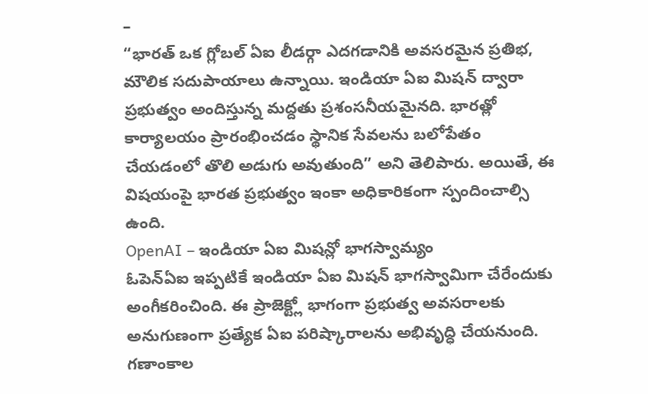–
“భారత్ ఒక గ్లోబల్ ఏఐ లీడర్గా ఎదగడానికి అవసరమైన ప్రతిభ, మౌలిక సదుపాయాలు ఉన్నాయి. ఇండియా ఏఐ మిషన్ ద్వారా ప్రభుత్వం అందిస్తున్న మద్దతు ప్రశంసనీయమైనది. భారత్లో కార్యాలయం ప్రారంభించడం స్థానిక సేవలను బలోపేతం చేయడంలో తొలి అడుగు అవుతుంది” అని తెలిపారు. అయితే, ఈ విషయంపై భారత ప్రభుత్వం ఇంకా అధికారికంగా స్పందించాల్సి ఉంది.
OpenAI – ఇండియా ఏఐ మిషన్లో భాగస్వామ్యం
ఓపెన్ఏఐ ఇప్పటికే ఇండియా ఏఐ మిషన్ భాగస్వామిగా చేరేందుకు అంగీకరించింది. ఈ ప్రాజెక్ట్లో భాగంగా ప్రభుత్వ అవసరాలకు అనుగుణంగా ప్రత్యేక ఏఐ పరిష్కారాలను అభివృద్ధి చేయనుంది.
గణాంకాల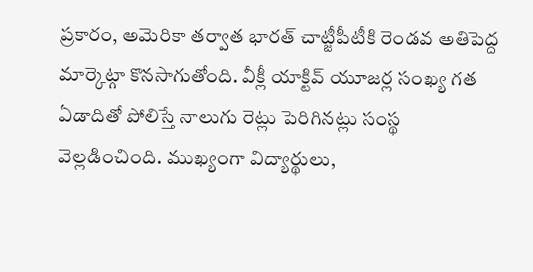ప్రకారం, అమెరికా తర్వాత భారత్ చాట్జీపీటీకి రెండవ అతిపెద్ద మార్కెట్గా కొనసాగుతోంది. వీక్లీ యాక్టివ్ యూజర్ల సంఖ్య గత ఏడాదితో పోలిస్తే నాలుగు రెట్లు పెరిగినట్లు సంస్థ వెల్లడించింది. ముఖ్యంగా విద్యార్థులు,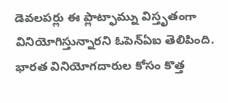డెవలపర్లు ఈ ప్లాట్ఫామ్ను విస్తృతంగా వినియోగిస్తున్నారని ఓపెన్ఏఐ తెలిపింది.
భారత వినియోగదారుల కోసం కొత్త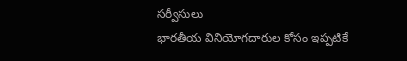సర్వీసులు
భారతీయ వినియోగదారుల కోసం ఇప్పటికే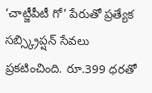‘చాట్జీపీటీ గో’ పేరుతో ప్రత్యేక సబ్స్క్రిప్షన్ సేవలు ప్రకటించింది. రూ.399 ధరతో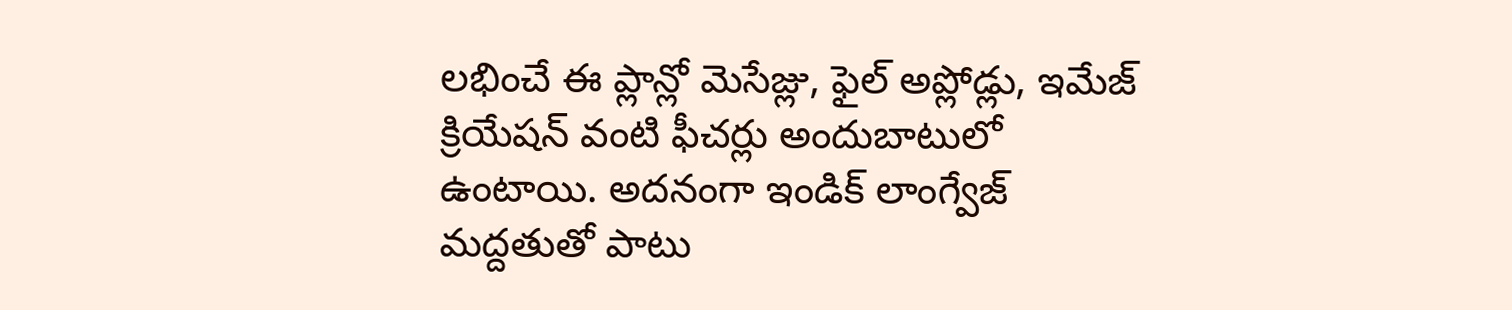లభించే ఈ ప్లాన్లో మెసేజ్లు, ఫైల్ అప్లోడ్లు, ఇమేజ్ క్రియేషన్ వంటి ఫీచర్లు అందుబాటులో ఉంటాయి. అదనంగా ఇండిక్ లాంగ్వేజ్ మద్దతుతో పాటు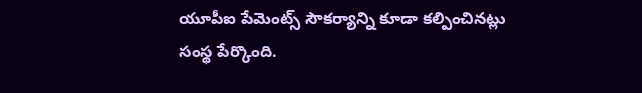యూపీఐ పేమెంట్స్ సౌకర్యాన్ని కూడా కల్పించినట్లు సంస్థ పేర్కొంది.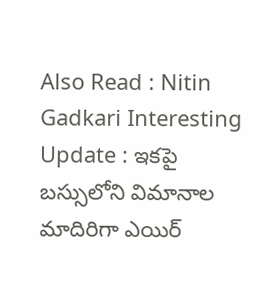Also Read : Nitin Gadkari Interesting Update : ఇకపై బస్సులోని విమానాల మాదిరిగా ఎయిర్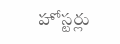హోస్టర్లు